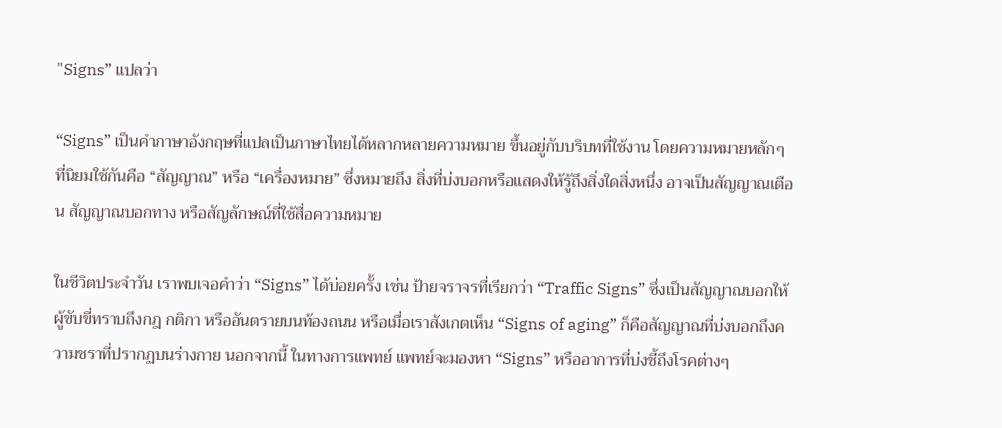"Signs” แปลว่า

“Signs” เป็นคำภาษาอังกฤษที่แปลเป็นภาษาไทยได้หลากหลายความหมาย ขึ้นอยู่กับบริบทที่ใช้งาน โดยความหมายหลักๆ ที่นิยมใช้กันคือ “สัญญาณ” หรือ “เครื่องหมาย” ซึ่งหมายถึง สิ่งที่บ่งบอกหรือแสดงให้รู้ถึงสิ่งใดสิ่งหนึ่ง อาจเป็นสัญญาณเตือน สัญญาณบอกทาง หรือสัญลักษณ์ที่ใช้สื่อความหมาย

ในชีวิตประจำวัน เราพบเจอคำว่า “Signs” ได้บ่อยครั้ง เช่น ป้ายจราจรที่เรียกว่า “Traffic Signs” ซึ่งเป็นสัญญาณบอกให้ผู้ขับขี่ทราบถึงกฎ กติกา หรืออันตรายบนท้องถนน หรือเมื่อเราสังเกตเห็น “Signs of aging” ก็คือสัญญาณที่บ่งบอกถึงความชราที่ปรากฏบนร่างกาย นอกจากนี้ ในทางการแพทย์ แพทย์จะมองหา “Signs” หรืออาการที่บ่งชี้ถึงโรคต่างๆ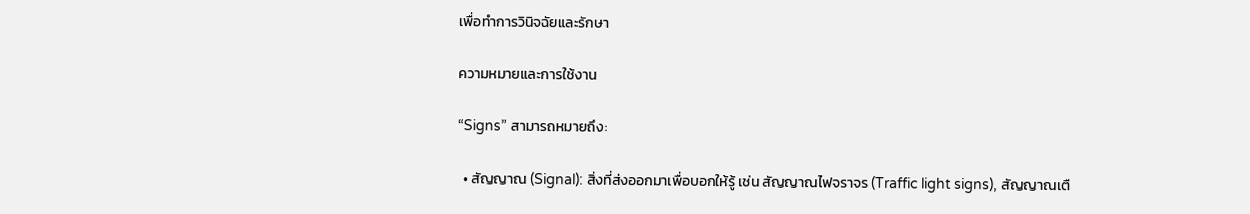เพื่อทำการวินิจฉัยและรักษา

ความหมายและการใช้งาน

“Signs” สามารถหมายถึง:

  • สัญญาณ (Signal): สิ่งที่ส่งออกมาเพื่อบอกให้รู้ เช่น สัญญาณไฟจราจร (Traffic light signs), สัญญาณเตื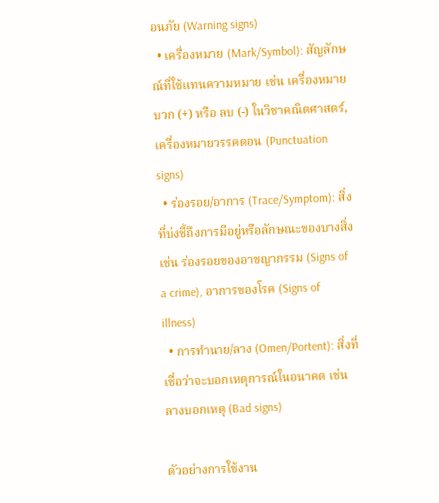อนภัย (Warning signs)
  • เครื่องหมาย (Mark/Symbol): สัญลักษณ์ที่ใช้แทนความหมาย เช่น เครื่องหมายบวก (+) หรือ ลบ (-) ในวิชาคณิตศาสตร์, เครื่องหมายวรรคตอน (Punctuation signs)
  • ร่องรอย/อาการ (Trace/Symptom): สิ่งที่บ่งชี้ถึงการมีอยู่หรือลักษณะของบางสิ่ง เช่น ร่องรอยของอาชญากรรม (Signs of a crime), อาการของโรค (Signs of illness)
  • การทำนาย/ลาง (Omen/Portent): สิ่งที่เชื่อว่าจะบอกเหตุการณ์ในอนาคต เช่น ลางบอกเหตุ (Bad signs)

ตัวอย่างการใช้งาน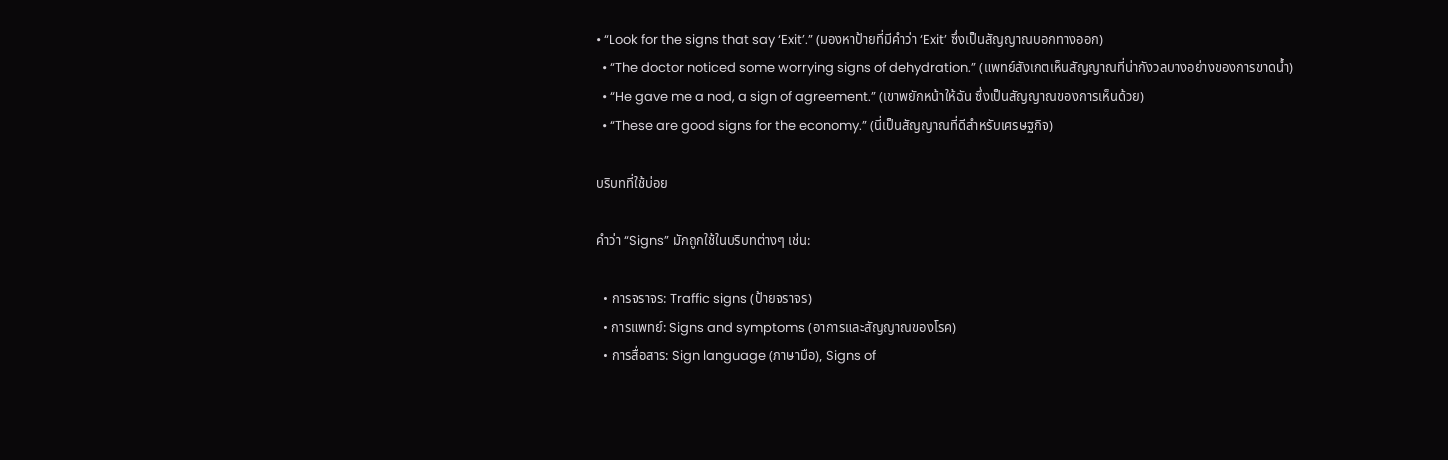• “Look for the signs that say ‘Exit’.” (มองหาป้ายที่มีคำว่า ‘Exit’ ซึ่งเป็นสัญญาณบอกทางออก)
  • “The doctor noticed some worrying signs of dehydration.” (แพทย์สังเกตเห็นสัญญาณที่น่ากังวลบางอย่างของการขาดน้ำ)
  • “He gave me a nod, a sign of agreement.” (เขาพยักหน้าให้ฉัน ซึ่งเป็นสัญญาณของการเห็นด้วย)
  • “These are good signs for the economy.” (นี่เป็นสัญญาณที่ดีสำหรับเศรษฐกิจ)

บริบทที่ใช้บ่อย

คำว่า “Signs” มักถูกใช้ในบริบทต่างๆ เช่น:

  • การจราจร: Traffic signs (ป้ายจราจร)
  • การแพทย์: Signs and symptoms (อาการและสัญญาณของโรค)
  • การสื่อสาร: Sign language (ภาษามือ), Signs of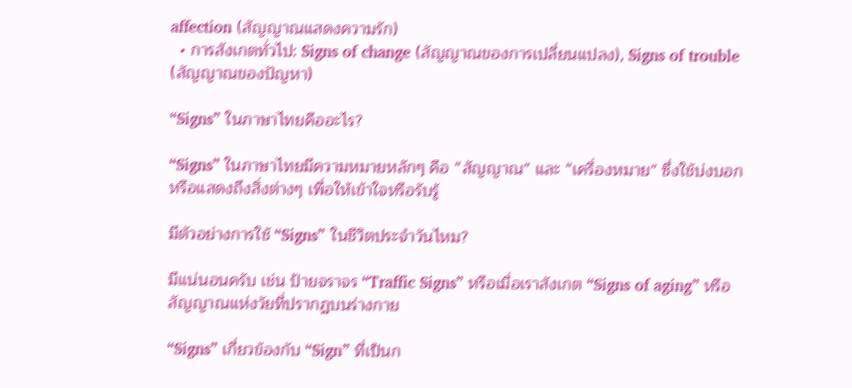affection (สัญญาณแสดงความรัก)
  • การสังเกตทั่วไป: Signs of change (สัญญาณของการเปลี่ยนแปลง), Signs of trouble (สัญญาณของปัญหา)

“Signs” ในภาษาไทยคืออะไร?

“Signs” ในภาษาไทยมีความหมายหลักๆ คือ “สัญญาณ” และ “เครื่องหมาย” ซึ่งใช้บ่งบอกหรือแสดงถึงสิ่งต่างๆ เพื่อให้เข้าใจหรือรับรู้

มีตัวอย่างการใช้ “Signs” ในชีวิตประจำวันไหม?

มีแน่นอนครับ เช่น ป้ายจราจร “Traffic Signs” หรือเมื่อเราสังเกต “Signs of aging” หรือสัญญาณแห่งวัยที่ปรากฏบนร่างกาย

“Signs” เกี่ยวข้องกับ “Sign” ที่เป็นก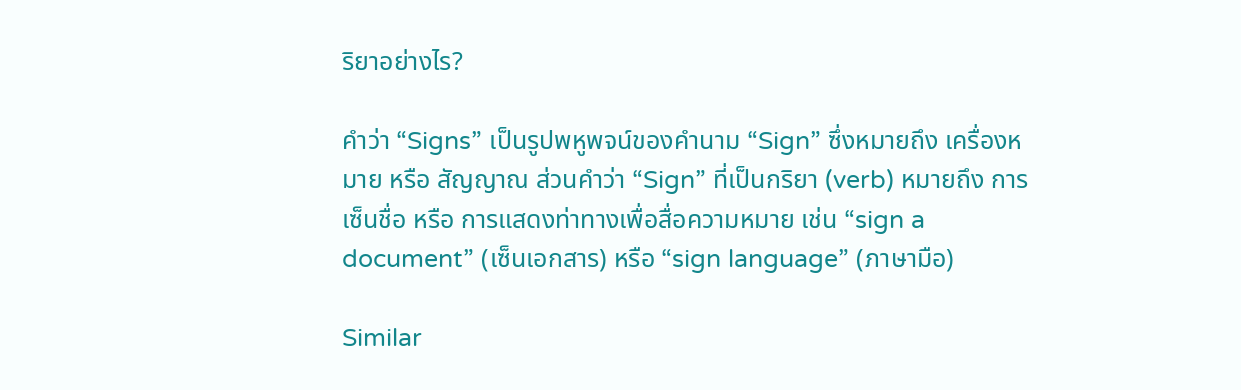ริยาอย่างไร?

คำว่า “Signs” เป็นรูปพหูพจน์ของคำนาม “Sign” ซึ่งหมายถึง เครื่องหมาย หรือ สัญญาณ ส่วนคำว่า “Sign” ที่เป็นกริยา (verb) หมายถึง การเซ็นชื่อ หรือ การแสดงท่าทางเพื่อสื่อความหมาย เช่น “sign a document” (เซ็นเอกสาร) หรือ “sign language” (ภาษามือ)

Similar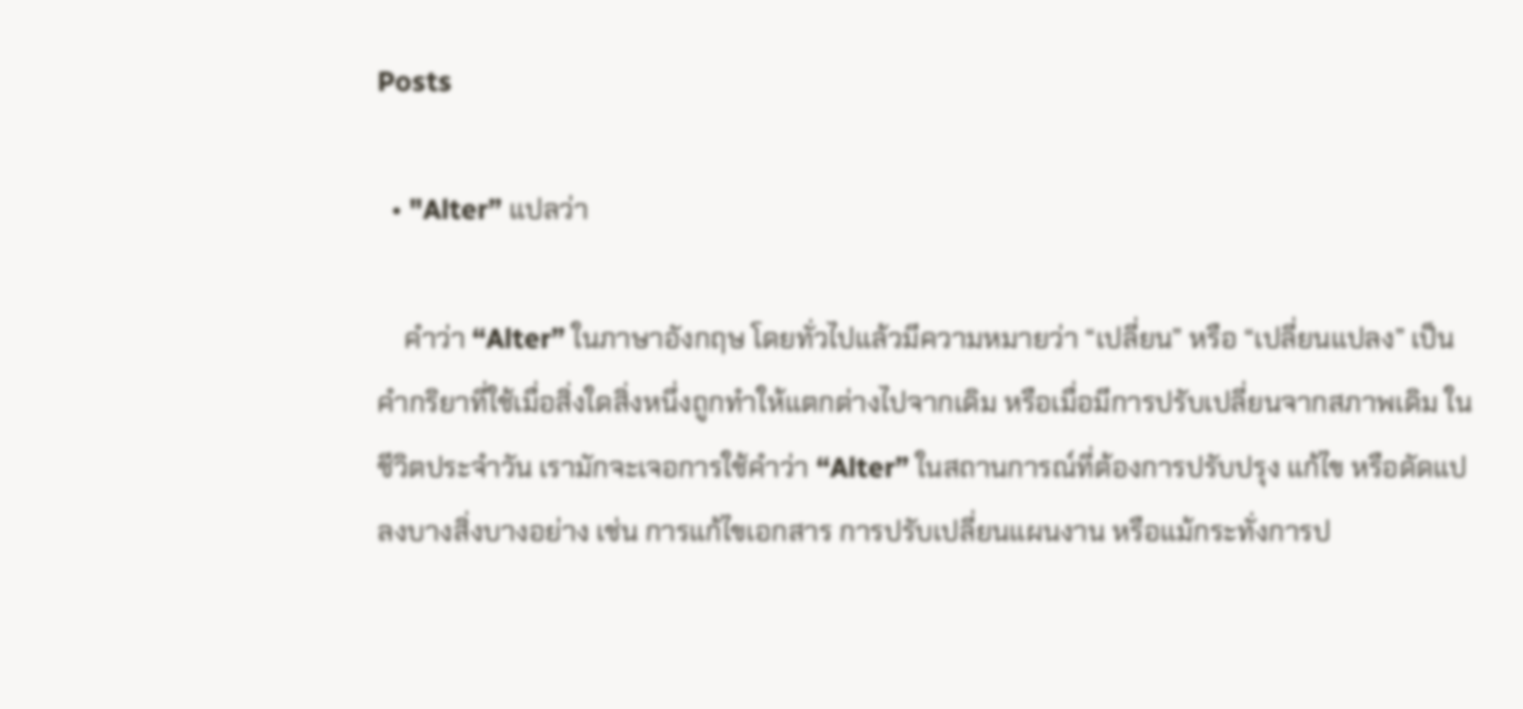Posts

  • "Alter” แปลว่า

    คำว่า “Alter” ในภาษาอังกฤษ โดยทั่วไปแล้วมีความหมายว่า “เปลี่ยน” หรือ “เปลี่ยนแปลง” เป็นคำกริยาที่ใช้เมื่อสิ่งใดสิ่งหนึ่งถูกทำให้แตกต่างไปจากเดิม หรือเมื่อมีการปรับเปลี่ยนจากสภาพเดิม ในชีวิตประจำวัน เรามักจะเจอการใช้คำว่า “Alter” ในสถานการณ์ที่ต้องการปรับปรุง แก้ไข หรือดัดแปลงบางสิ่งบางอย่าง เช่น การแก้ไขเอกสาร การปรับเปลี่ยนแผนงาน หรือแม้กระทั่งการป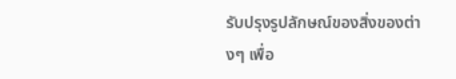รับปรุงรูปลักษณ์ของสิ่งของต่างๆ เพื่อ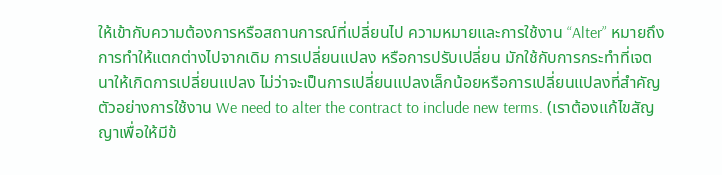ให้เข้ากับความต้องการหรือสถานการณ์ที่เปลี่ยนไป ความหมายและการใช้งาน “Alter” หมายถึง การทำให้แตกต่างไปจากเดิม การเปลี่ยนแปลง หรือการปรับเปลี่ยน มักใช้กับการกระทำที่เจตนาให้เกิดการเปลี่ยนแปลง ไม่ว่าจะเป็นการเปลี่ยนแปลงเล็กน้อยหรือการเปลี่ยนแปลงที่สำคัญ ตัวอย่างการใช้งาน We need to alter the contract to include new terms. (เราต้องแก้ไขสัญญาเพื่อให้มีข้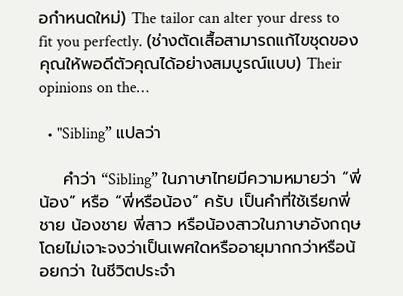อกำหนดใหม่) The tailor can alter your dress to fit you perfectly. (ช่างตัดเสื้อสามารถแก้ไขชุดของคุณให้พอดีตัวคุณได้อย่างสมบูรณ์แบบ) Their opinions on the…

  • "Sibling” แปลว่า

    คำว่า “Sibling” ในภาษาไทยมีความหมายว่า “พี่น้อง” หรือ “พี่หรือน้อง” ครับ เป็นคำที่ใช้เรียกพี่ชาย น้องชาย พี่สาว หรือน้องสาวในภาษาอังกฤษ โดยไม่เจาะจงว่าเป็นเพศใดหรืออายุมากกว่าหรือน้อยกว่า ในชีวิตประจำ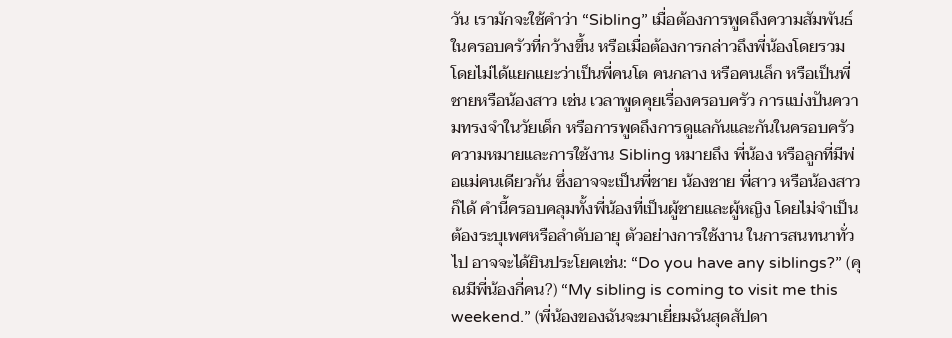วัน เรามักจะใช้คำว่า “Sibling” เมื่อต้องการพูดถึงความสัมพันธ์ในครอบครัวที่กว้างขึ้น หรือเมื่อต้องการกล่าวถึงพี่น้องโดยรวม โดยไม่ได้แยกแยะว่าเป็นพี่คนโต คนกลาง หรือคนเล็ก หรือเป็นพี่ชายหรือน้องสาว เช่น เวลาพูดคุยเรื่องครอบครัว การแบ่งปันความทรงจำในวัยเด็ก หรือการพูดถึงการดูแลกันและกันในครอบครัว ความหมายและการใช้งาน Sibling หมายถึง พี่น้อง หรือลูกที่มีพ่อแม่คนเดียวกัน ซึ่งอาจจะเป็นพี่ชาย น้องชาย พี่สาว หรือน้องสาวก็ได้ คำนี้ครอบคลุมทั้งพี่น้องที่เป็นผู้ชายและผู้หญิง โดยไม่จำเป็นต้องระบุเพศหรือลำดับอายุ ตัวอย่างการใช้งาน ในการสนทนาทั่วไป อาจจะได้ยินประโยคเช่น: “Do you have any siblings?” (คุณมีพี่น้องกี่คน?) “My sibling is coming to visit me this weekend.” (พี่น้องของฉันจะมาเยี่ยมฉันสุดสัปดา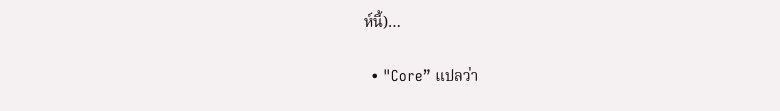ห์นี้)…

  • "Core” แปลว่า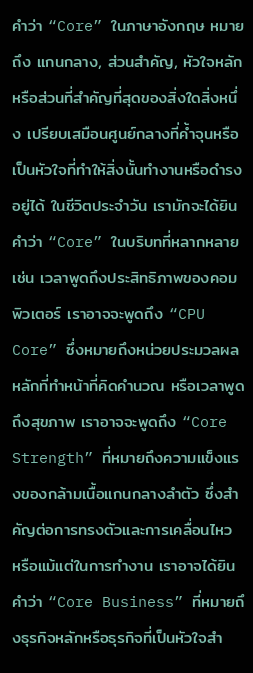คำว่า “Core” ในภาษาอังกฤษ หมายถึง แกนกลาง, ส่วนสำคัญ, หัวใจหลัก หรือส่วนที่สำคัญที่สุดของสิ่งใดสิ่งหนึ่ง เปรียบเสมือนศูนย์กลางที่ค้ำจุนหรือเป็นหัวใจที่ทำให้สิ่งนั้นทำงานหรือดำรงอยู่ได้ ในชีวิตประจำวัน เรามักจะได้ยินคำว่า “Core” ในบริบทที่หลากหลาย เช่น เวลาพูดถึงประสิทธิภาพของคอมพิวเตอร์ เราอาจจะพูดถึง “CPU Core” ซึ่งหมายถึงหน่วยประมวลผลหลักที่ทำหน้าที่คิดคำนวณ หรือเวลาพูดถึงสุขภาพ เราอาจจะพูดถึง “Core Strength” ที่หมายถึงความแข็งแรงของกล้ามเนื้อแกนกลางลำตัว ซึ่งสำคัญต่อการทรงตัวและการเคลื่อนไหว หรือแม้แต่ในการทำงาน เราอาจได้ยินคำว่า “Core Business” ที่หมายถึงธุรกิจหลักหรือธุรกิจที่เป็นหัวใจสำ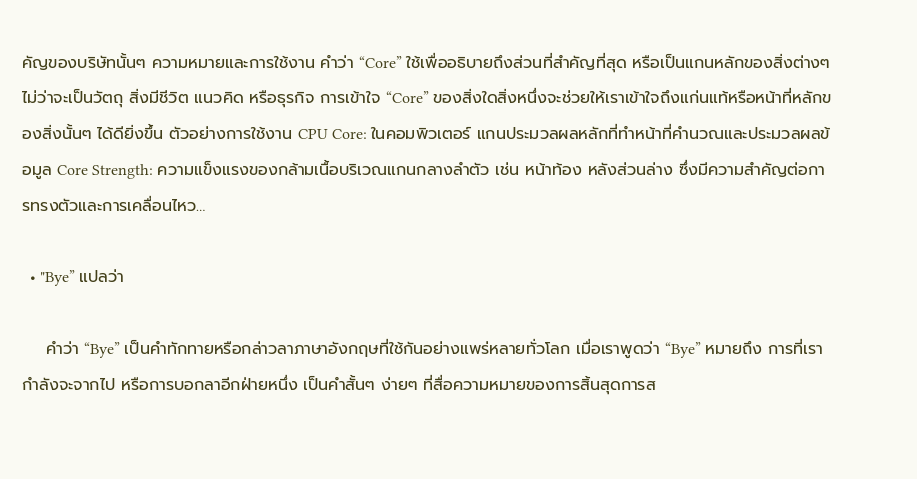คัญของบริษัทนั้นๆ ความหมายและการใช้งาน คำว่า “Core” ใช้เพื่ออธิบายถึงส่วนที่สำคัญที่สุด หรือเป็นแกนหลักของสิ่งต่างๆ ไม่ว่าจะเป็นวัตถุ สิ่งมีชีวิต แนวคิด หรือธุรกิจ การเข้าใจ “Core” ของสิ่งใดสิ่งหนึ่งจะช่วยให้เราเข้าใจถึงแก่นแท้หรือหน้าที่หลักของสิ่งนั้นๆ ได้ดียิ่งขึ้น ตัวอย่างการใช้งาน CPU Core: ในคอมพิวเตอร์ แกนประมวลผลหลักที่ทำหน้าที่คำนวณและประมวลผลข้อมูล Core Strength: ความแข็งแรงของกล้ามเนื้อบริเวณแกนกลางลำตัว เช่น หน้าท้อง หลังส่วนล่าง ซึ่งมีความสำคัญต่อการทรงตัวและการเคลื่อนไหว…

  • "Bye” แปลว่า

    คำว่า “Bye” เป็นคำทักทายหรือกล่าวลาภาษาอังกฤษที่ใช้กันอย่างแพร่หลายทั่วโลก เมื่อเราพูดว่า “Bye” หมายถึง การที่เรากำลังจะจากไป หรือการบอกลาอีกฝ่ายหนึ่ง เป็นคำสั้นๆ ง่ายๆ ที่สื่อความหมายของการสิ้นสุดการส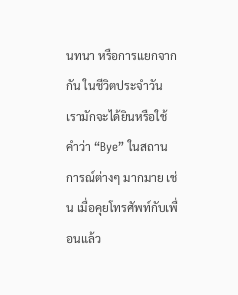นทนา หรือการแยกจากกัน ในชีวิตประจำวัน เรามักจะได้ยินหรือใช้คำว่า “Bye” ในสถานการณ์ต่างๆ มากมาย เช่น เมื่อคุยโทรศัพท์กับเพื่อนแล้ว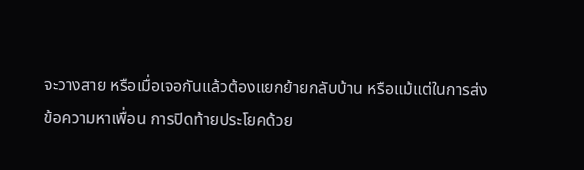จะวางสาย หรือเมื่อเจอกันแล้วต้องแยกย้ายกลับบ้าน หรือแม้แต่ในการส่งข้อความหาเพื่อน การปิดท้ายประโยคด้วย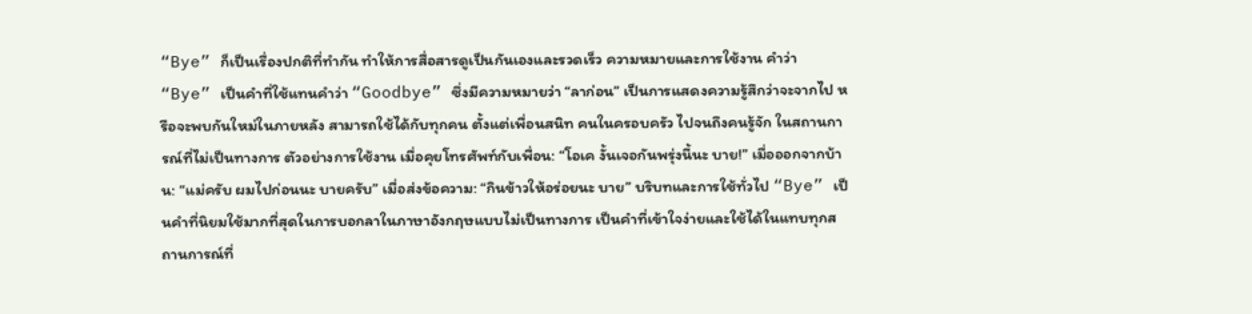“Bye” ก็เป็นเรื่องปกติที่ทำกัน ทำให้การสื่อสารดูเป็นกันเองและรวดเร็ว ความหมายและการใช้งาน คำว่า “Bye” เป็นคำที่ใช้แทนคำว่า “Goodbye” ซึ่งมีความหมายว่า “ลาก่อน” เป็นการแสดงความรู้สึกว่าจะจากไป หรือจะพบกันใหม่ในภายหลัง สามารถใช้ได้กับทุกคน ตั้งแต่เพื่อนสนิท คนในครอบครัว ไปจนถึงคนรู้จัก ในสถานการณ์ที่ไม่เป็นทางการ ตัวอย่างการใช้งาน เมื่อคุยโทรศัพท์กับเพื่อน: “โอเค งั้นเจอกันพรุ่งนี้นะ บาย!” เมื่อออกจากบ้าน: “แม่ครับ ผมไปก่อนนะ บายครับ” เมื่อส่งข้อความ: “กินข้าวให้อร่อยนะ บาย” บริบทและการใช้ทั่วไป “Bye” เป็นคำที่นิยมใช้มากที่สุดในการบอกลาในภาษาอังกฤษแบบไม่เป็นทางการ เป็นคำที่เข้าใจง่ายและใช้ได้ในแทบทุกสถานการณ์ที่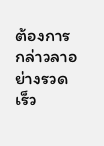ต้องการกล่าวลาอย่างรวดเร็ว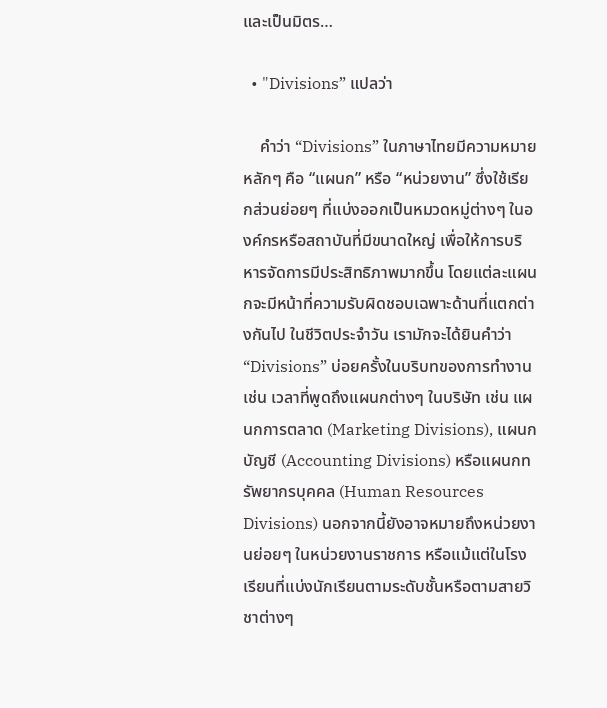และเป็นมิตร…

  • "Divisions” แปลว่า

    คำว่า “Divisions” ในภาษาไทยมีความหมายหลักๆ คือ “แผนก” หรือ “หน่วยงาน” ซึ่งใช้เรียกส่วนย่อยๆ ที่แบ่งออกเป็นหมวดหมู่ต่างๆ ในองค์กรหรือสถาบันที่มีขนาดใหญ่ เพื่อให้การบริหารจัดการมีประสิทธิภาพมากขึ้น โดยแต่ละแผนกจะมีหน้าที่ความรับผิดชอบเฉพาะด้านที่แตกต่างกันไป ในชีวิตประจำวัน เรามักจะได้ยินคำว่า “Divisions” บ่อยครั้งในบริบทของการทำงาน เช่น เวลาที่พูดถึงแผนกต่างๆ ในบริษัท เช่น แผนกการตลาด (Marketing Divisions), แผนกบัญชี (Accounting Divisions) หรือแผนกทรัพยากรบุคคล (Human Resources Divisions) นอกจากนี้ยังอาจหมายถึงหน่วยงานย่อยๆ ในหน่วยงานราชการ หรือแม้แต่ในโรงเรียนที่แบ่งนักเรียนตามระดับชั้นหรือตามสายวิชาต่างๆ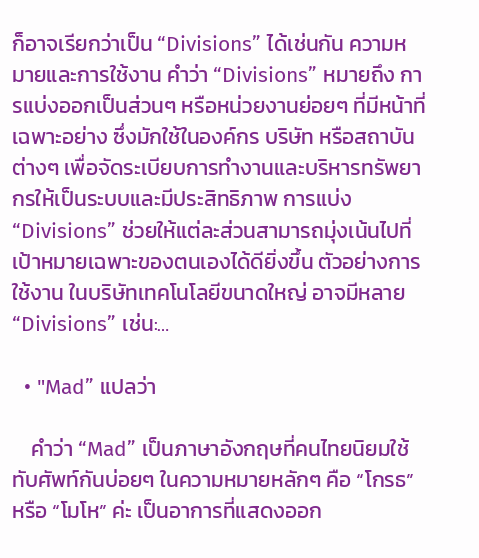ก็อาจเรียกว่าเป็น “Divisions” ได้เช่นกัน ความหมายและการใช้งาน คำว่า “Divisions” หมายถึง การแบ่งออกเป็นส่วนๆ หรือหน่วยงานย่อยๆ ที่มีหน้าที่เฉพาะอย่าง ซึ่งมักใช้ในองค์กร บริษัท หรือสถาบันต่างๆ เพื่อจัดระเบียบการทำงานและบริหารทรัพยากรให้เป็นระบบและมีประสิทธิภาพ การแบ่ง “Divisions” ช่วยให้แต่ละส่วนสามารถมุ่งเน้นไปที่เป้าหมายเฉพาะของตนเองได้ดียิ่งขึ้น ตัวอย่างการใช้งาน ในบริษัทเทคโนโลยีขนาดใหญ่ อาจมีหลาย “Divisions” เช่น:…

  • "Mad” แปลว่า

    คำว่า “Mad” เป็นภาษาอังกฤษที่คนไทยนิยมใช้ทับศัพท์กันบ่อยๆ ในความหมายหลักๆ คือ “โกรธ” หรือ “โมโห” ค่ะ เป็นอาการที่แสดงออก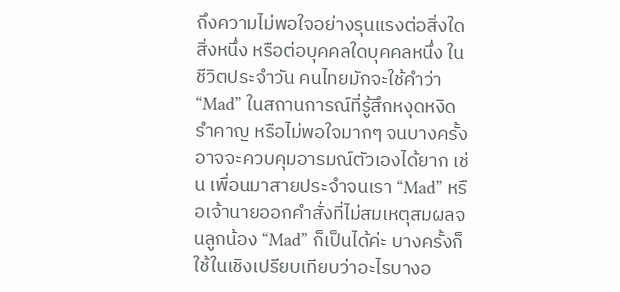ถึงความไม่พอใจอย่างรุนแรงต่อสิ่งใดสิ่งหนึ่ง หรือต่อบุคคลใดบุคคลหนึ่ง ในชีวิตประจำวัน คนไทยมักจะใช้คำว่า “Mad” ในสถานการณ์ที่รู้สึกหงุดหงิด รำคาญ หรือไม่พอใจมากๆ จนบางครั้งอาจจะควบคุมอารมณ์ตัวเองได้ยาก เช่น เพื่อนมาสายประจำจนเรา “Mad” หรือเจ้านายออกคำสั่งที่ไม่สมเหตุสมผลจนลูกน้อง “Mad” ก็เป็นได้ค่ะ บางครั้งก็ใช้ในเชิงเปรียบเทียบว่าอะไรบางอ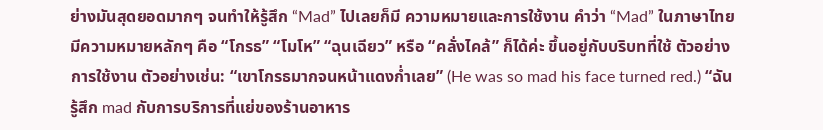ย่างมันสุดยอดมากๆ จนทำให้รู้สึก “Mad” ไปเลยก็มี ความหมายและการใช้งาน คำว่า “Mad” ในภาษาไทยมีความหมายหลักๆ คือ “โกรธ” “โมโห” “ฉุนเฉียว” หรือ “คลั่งไคล้” ก็ได้ค่ะ ขึ้นอยู่กับบริบทที่ใช้ ตัวอย่างการใช้งาน ตัวอย่างเช่น: “เขาโกรธมากจนหน้าแดงก่ำเลย” (He was so mad his face turned red.) “ฉันรู้สึก mad กับการบริการที่แย่ของร้านอาหาร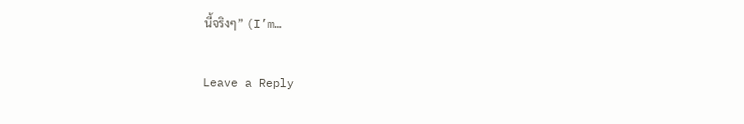นี้จริงๆ” (I’m…

Leave a Reply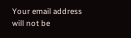Your email address will not be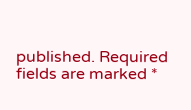published. Required fields are marked *